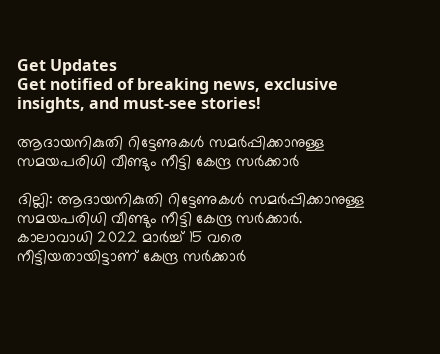Get Updates
Get notified of breaking news, exclusive insights, and must-see stories!

ആദായനികുതി റിട്ടേണുകൾ സമർപ്പിക്കാനുള്ള സമയപരിധി വീണ്ടും നീട്ടി കേന്ദ്ര സർക്കാർ

ദില്ലി: ആദായനികുതി റിട്ടേണുകൾ സമർപ്പിക്കാനുള്ള സമയപരിധി വീണ്ടും നീട്ടി കേന്ദ്ര സർക്കാർ. കാലാവാധി 2022 മാർച്ച് 15 വരെ നീട്ടിയതായിട്ടാണ് കേന്ദ്ര സർക്കാർ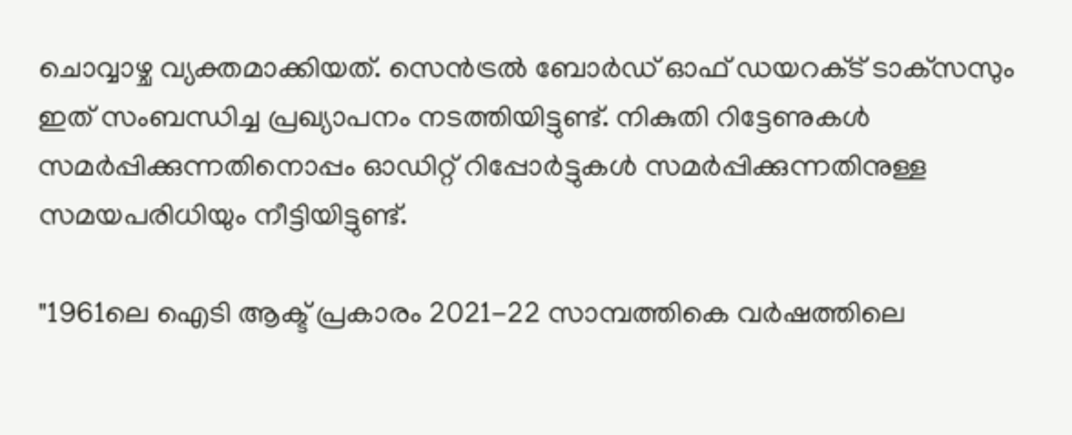ചൊവ്വാഴ്ച വ്യക്തമാക്കിയത്. സെൻട്രൽ ബോർഡ് ഓഫ് ഡയറക്‌ട് ടാക്‌സസും ഇത് സംബന്ധിച്ച പ്രഖ്യാപനം നടത്തിയിട്ടുണ്ട്. നികുതി റിട്ടേണുകൾ സമർപ്പിക്കുന്നതിനൊപ്പം ഓഡിറ്റ് റിപ്പോർട്ടുകൾ സമർപ്പിക്കുന്നതിനുള്ള സമയപരിധിയും നീട്ടിയിട്ടുണ്ട്.

"1961ലെ ഐടി ആക്ട് പ്രകാരം 2021-22 സാമ്പത്തികെ വർഷത്തിലെ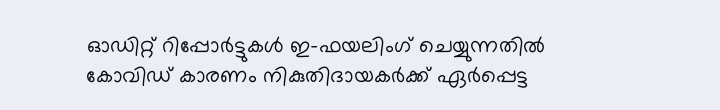ഓഡിറ്റ് റിപ്പോർട്ടുകൾ ഇ-ഫയലിംഗ് ചെയ്യുന്നതില്‍ കോവിഡ് കാരണം നികുതിദായകർക്ക് ഏർപ്പെട്ട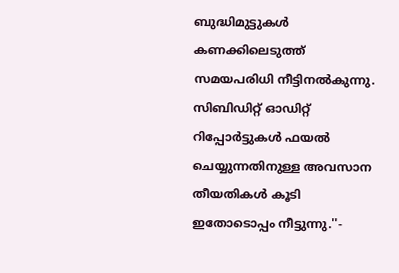ബുദ്ധിമുട്ടുകൾ കണക്കിലെടുത്ത് സമയപരിധി നീട്ടിനല്‍കുന്നു. സിബിഡിറ്റ് ഓഡിറ്റ് റിപ്പോർട്ടുകൾ ഫയൽ ചെയ്യുന്നതിനുള്ള അവസാന തീയതികൾ കൂടി ഇതോടൊപ്പം നീട്ടുന്നു.''-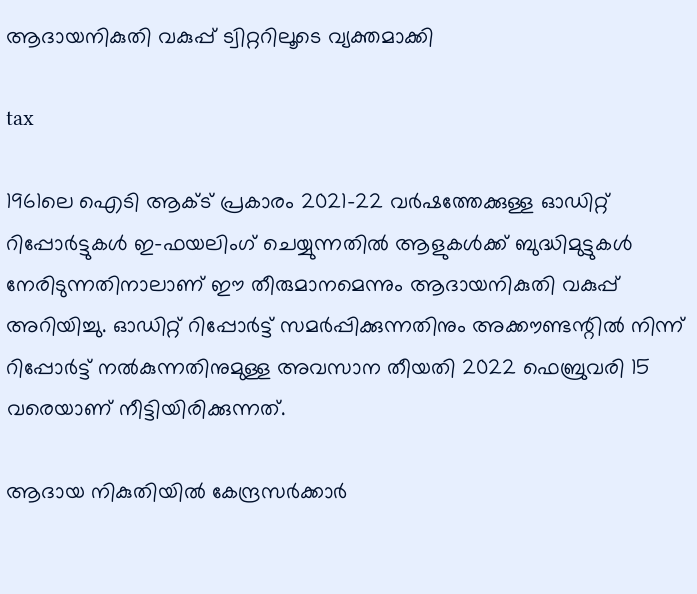ആദായനികുതി വകുപ്പ് ട്വിറ്ററിലൂടെ വ്യക്തമാക്കി

tax

1961ലെ ഐടി ആക്‌ട് പ്രകാരം 2021-22 വർഷത്തേക്കുള്ള ഓഡിറ്റ് റിപ്പോർട്ടുകൾ ഇ-ഫയലിംഗ് ചെയ്യുന്നതിൽ ആളുകൾക്ക് ബുദ്ധിമുട്ടുകൾ നേരിടുന്നതിനാലാണ് ഈ തീരുമാനമെന്നും ആദായനികുതി വകുപ്പ് അറിയിച്ചു. ഓഡിറ്റ് റിപ്പോർട്ട് സമർപ്പിക്കുന്നതിനും അക്കൗണ്ടന്റിൽ നിന്ന് റിപ്പോർട്ട് നൽകുന്നതിനുമുള്ള അവസാന തീയതി 2022 ഫെബ്രുവരി 15 വരെയാണ് നീട്ടിയിരിക്കുന്നത്.

ആദായ നികുതിയിൽ കേന്ദ്രസർക്കാർ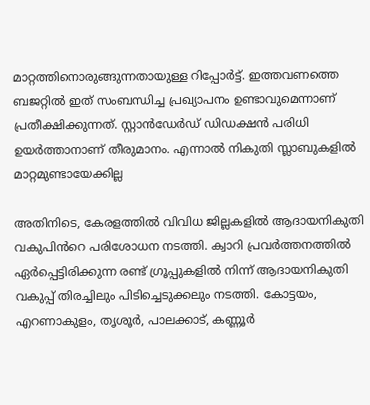മാറ്റത്തിനൊരുങ്ങുന്നതായുള്ള റിപ്പോർട്ട്. ഇത്തവണത്തെ ബജറ്റില്‍ ഇത് സംബന്ധിച്ച പ്രഖ്യാപനം ഉണ്ടാവുമെന്നാണ് പ്രതീക്ഷിക്കുന്നത്. സ്റ്റാൻഡേർഡ് ഡിഡക്ഷൻ പരിധി ഉയർത്താനാണ് തീരുമാനം. എന്നാല്‍ നികുതി സ്ലാബുകളില്‍ മാറ്റമുണ്ടായേക്കില്ല

അതിനിടെ, കേരളത്തിൽ വിവിധ ജില്ലകളിൽ ആദായനികുതി വകുപിൻറെ പരിശോധന നടത്തി. ക്വാറി പ്രവർത്തനത്തിൽ ഏർപ്പെട്ടിരിക്കുന്ന രണ്ട് ഗ്രൂപ്പുകളിൽ നിന്ന് ആദായനികുതി വകുപ്പ് തിരച്ചിലും പിടിച്ചെടുക്കലും നടത്തി. കോട്ടയം, എറണാകുളം, തൃശൂർ, പാലക്കാട്, കണ്ണൂർ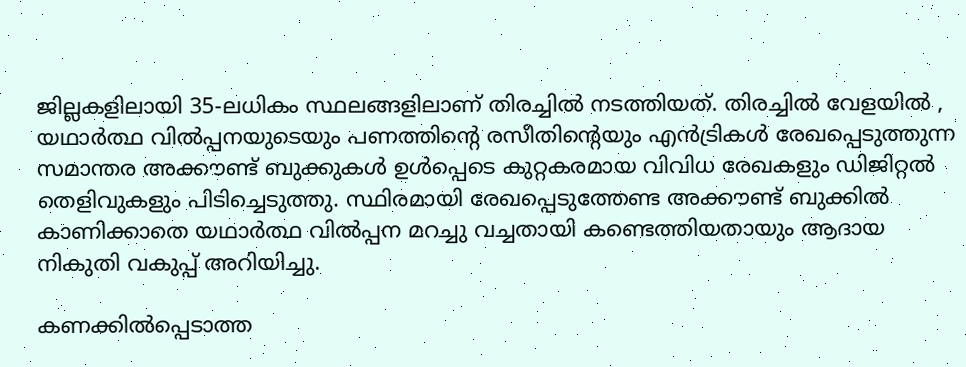ജില്ലകളിലായി 35-ലധികം സ്ഥലങ്ങളിലാണ് തിരച്ചിൽ നടത്തിയത്. തിരച്ചിൽ വേളയിൽ , യഥാർത്ഥ വിൽപ്പനയുടെയും പണത്തിന്റെ രസീതിന്റെയും എൻട്രികൾ രേഖപ്പെടുത്തുന്ന സമാന്തര അക്കൗണ്ട് ബുക്കുകൾ ഉൾപ്പെടെ കുറ്റകരമായ വിവിധ രേഖകളും ഡിജിറ്റൽ തെളിവുകളും പിടിച്ചെടുത്തു. സ്ഥിരമായി രേഖപ്പെടുത്തേണ്ട അക്കൗണ്ട് ബുക്കിൽ കാണിക്കാതെ യഥാർത്ഥ വിൽപ്പന മറച്ചു വച്ചതായി കണ്ടെത്തിയതായും ആദായ നികുതി വകുപ്പ് അറിയിച്ചു.

കണക്കിൽപ്പെടാത്ത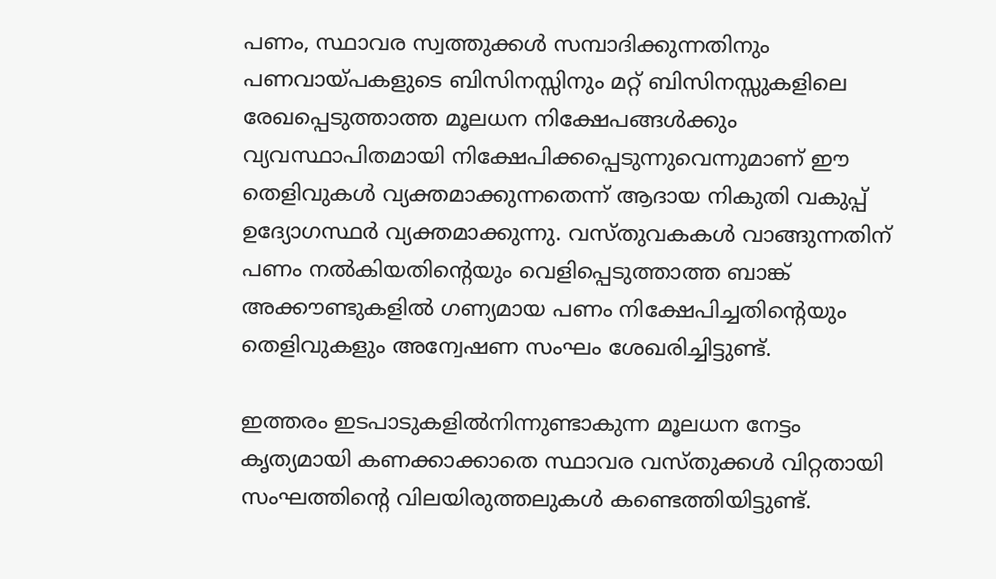പണം, സ്ഥാവര സ്വത്തുക്കൾ സമ്പാദിക്കുന്നതിനും പണവായ്പകളുടെ ബിസിനസ്സിനും മറ്റ് ബിസിനസ്സുകളിലെ രേഖപ്പെടുത്താത്ത മൂലധന നിക്ഷേപങ്ങൾക്കും വ്യവസ്ഥാപിതമായി നിക്ഷേപിക്കപ്പെടുന്നുവെന്നുമാണ് ഈ തെളിവുകള്‍ വ്യക്തമാക്കുന്നതെന്ന് ആദായ നികുതി വകുപ്പ് ഉദ്യോഗസ്ഥർ വ്യക്തമാക്കുന്നു. വസ്തുവകകൾ വാങ്ങുന്നതിന് പണം നൽകിയതിന്റെയും വെളിപ്പെടുത്താത്ത ബാങ്ക് അക്കൗണ്ടുകളിൽ ഗണ്യമായ പണം നിക്ഷേപിച്ചതിന്റെയും തെളിവുകളും അന്വേഷണ സംഘം ശേഖരിച്ചിട്ടുണ്ട്.

ഇത്തരം ഇടപാടുകളിൽനിന്നുണ്ടാകുന്ന മൂലധന നേട്ടം കൃത്യമായി കണക്കാക്കാതെ സ്ഥാവര വസ്‌തുക്കൾ വിറ്റതായി സംഘത്തിന്റെ വിലയിരുത്തലുകൾ കണ്ടെത്തിയിട്ടുണ്ട്.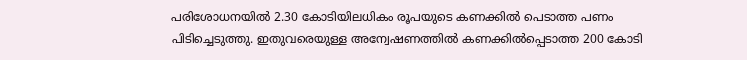പരിശോധനയിൽ 2.30 കോടിയിലധികം രൂപയുടെ കണക്കിൽ പെടാത്ത പണം പിടിച്ചെടുത്തു. ഇതുവരെയുള്ള അന്വേഷണത്തിൽ കണക്കിൽപ്പെടാത്ത 200 കോടി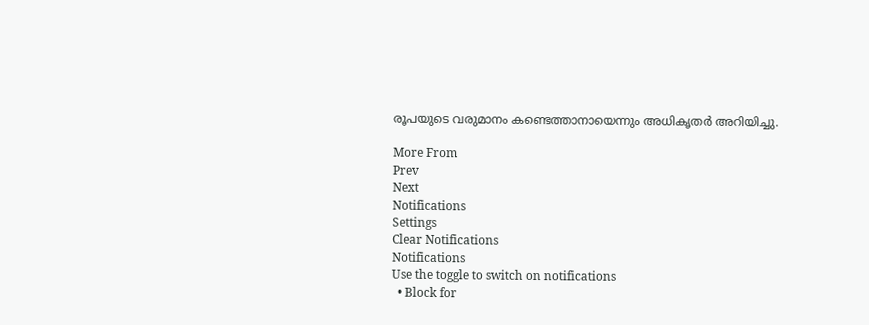രൂപയുടെ വരുമാനം കണ്ടെത്താനായെന്നും അധികൃതർ അറിയിച്ചു.

More From
Prev
Next
Notifications
Settings
Clear Notifications
Notifications
Use the toggle to switch on notifications
  • Block for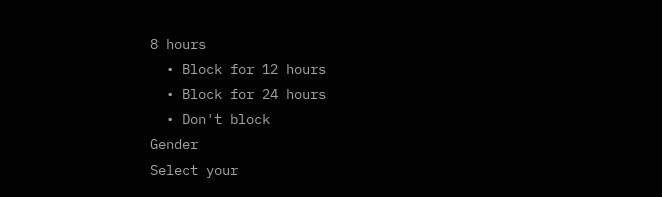8 hours
  • Block for 12 hours
  • Block for 24 hours
  • Don't block
Gender
Select your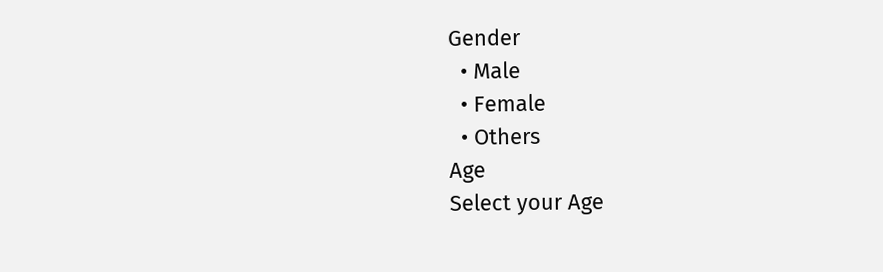Gender
  • Male
  • Female
  • Others
Age
Select your Age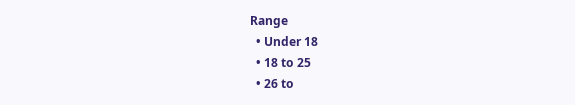Range
  • Under 18
  • 18 to 25
  • 26 to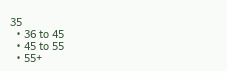35
  • 36 to 45
  • 45 to 55
  • 55+